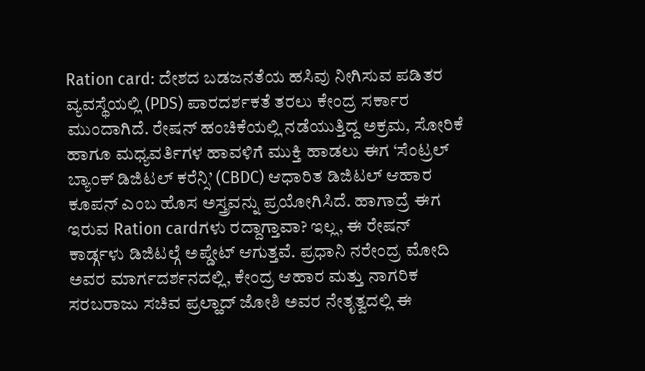Ration card: ದೇಶದ ಬಡಜನತೆಯ ಹಸಿವು ನೀಗಿಸುವ ಪಡಿತರ ವ್ಯವಸ್ಥೆಯಲ್ಲಿ (PDS) ಪಾರದರ್ಶಕತೆ ತರಲು ಕೇಂದ್ರ ಸರ್ಕಾರ ಮುಂದಾಗಿದೆ. ರೇಷನ್ ಹಂಚಿಕೆಯಲ್ಲಿ ನಡೆಯುತ್ತಿದ್ದ ಅಕ್ರಮ, ಸೋರಿಕೆ ಹಾಗೂ ಮಧ್ಯವರ್ತಿಗಳ ಹಾವಳಿಗೆ ಮುಕ್ತಿ ಹಾಡಲು ಈಗ ‘ಸೆಂಟ್ರಲ್ ಬ್ಯಾಂಕ್ ಡಿಜಿಟಲ್ ಕರೆನ್ಸಿ’ (CBDC) ಆಧಾರಿತ ಡಿಜಿಟಲ್ ಆಹಾರ ಕೂಪನ್ ಎಂಬ ಹೊಸ ಅಸ್ತ್ರವನ್ನು ಪ್ರಯೋಗಿಸಿದೆ. ಹಾಗಾದ್ರೆ ಈಗ ಇರುವ Ration cardಗಳು ರದ್ದಾಗ್ತಾವಾ? ಇಲ್ಲ, ಈ ರೇಷನ್ ಕಾರ್ಡ್ಗಳು ಡಿಜಿಟಲ್ಗೆ ಅಪ್ಡೇಟ್ ಆಗುತ್ತವೆ. ಪ್ರಧಾನಿ ನರೇಂದ್ರ ಮೋದಿ ಅವರ ಮಾರ್ಗದರ್ಶನದಲ್ಲಿ, ಕೇಂದ್ರ ಆಹಾರ ಮತ್ತು ನಾಗರಿಕ ಸರಬರಾಜು ಸಚಿವ ಪ್ರಲ್ಹಾದ್ ಜೋಶಿ ಅವರ ನೇತೃತ್ವದಲ್ಲಿ ಈ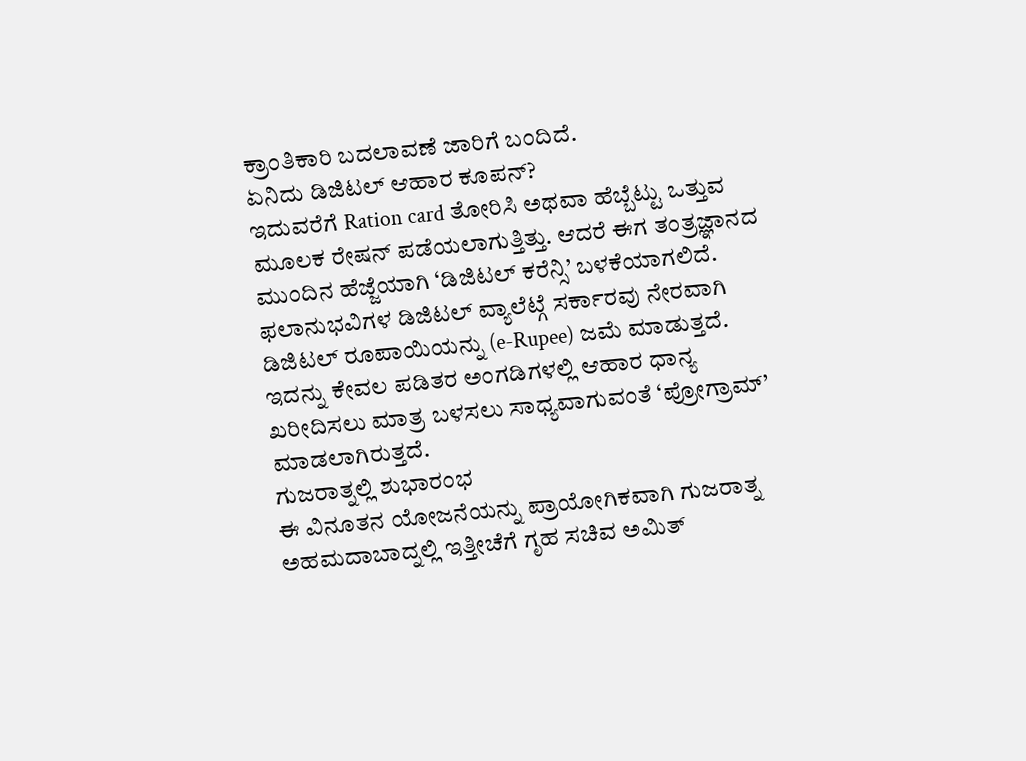ಕ್ರಾಂತಿಕಾರಿ ಬದಲಾವಣೆ ಜಾರಿಗೆ ಬಂದಿದೆ.
ಏನಿದು ಡಿಜಿಟಲ್ ಆಹಾರ ಕೂಪನ್?
ಇದುವರೆಗೆ Ration card ತೋರಿಸಿ ಅಥವಾ ಹೆಬ್ಬೆಟ್ಟು ಒತ್ತುವ ಮೂಲಕ ರೇಷನ್ ಪಡೆಯಲಾಗುತ್ತಿತ್ತು. ಆದರೆ ಈಗ ತಂತ್ರಜ್ಞಾನದ ಮುಂದಿನ ಹೆಜ್ಜೆಯಾಗಿ ‘ಡಿಜಿಟಲ್ ಕರೆನ್ಸಿ’ ಬಳಕೆಯಾಗಲಿದೆ. ಫಲಾನುಭವಿಗಳ ಡಿಜಿಟಲ್ ವ್ಯಾಲೆಟ್ಗೆ ಸರ್ಕಾರವು ನೇರವಾಗಿ ಡಿಜಿಟಲ್ ರೂಪಾಯಿಯನ್ನು (e-Rupee) ಜಮೆ ಮಾಡುತ್ತದೆ. ಇದನ್ನು ಕೇವಲ ಪಡಿತರ ಅಂಗಡಿಗಳಲ್ಲಿ ಆಹಾರ ಧಾನ್ಯ ಖರೀದಿಸಲು ಮಾತ್ರ ಬಳಸಲು ಸಾಧ್ಯವಾಗುವಂತೆ ‘ಪ್ರೋಗ್ರಾಮ್’ ಮಾಡಲಾಗಿರುತ್ತದೆ.
ಗುಜರಾತ್ನಲ್ಲಿ ಶುಭಾರಂಭ
ಈ ವಿನೂತನ ಯೋಜನೆಯನ್ನು ಪ್ರಾಯೋಗಿಕವಾಗಿ ಗುಜರಾತ್ನ ಅಹಮದಾಬಾದ್ನಲ್ಲಿ ಇತ್ತೀಚೆಗೆ ಗೃಹ ಸಚಿವ ಅಮಿತ್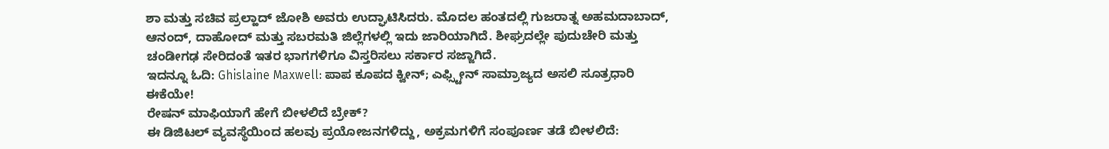ಶಾ ಮತ್ತು ಸಚಿವ ಪ್ರಲ್ಹಾದ್ ಜೋಶಿ ಅವರು ಉದ್ಘಾಟಿಸಿದರು. ಮೊದಲ ಹಂತದಲ್ಲಿ ಗುಜರಾತ್ನ ಅಹಮದಾಬಾದ್, ಆನಂದ್, ದಾಹೋದ್ ಮತ್ತು ಸಬರಮತಿ ಜಿಲ್ಲೆಗಳಲ್ಲಿ ಇದು ಜಾರಿಯಾಗಿದೆ. ಶೀಘ್ರದಲ್ಲೇ ಪುದುಚೇರಿ ಮತ್ತು ಚಂಡೀಗಢ ಸೇರಿದಂತೆ ಇತರ ಭಾಗಗಳಿಗೂ ವಿಸ್ತರಿಸಲು ಸರ್ಕಾರ ಸಜ್ಜಾಗಿದೆ.
ಇದನ್ನೂ ಓದಿ: Ghislaine Maxwell: ಪಾಪ ಕೂಪದ ಕ್ವೀನ್; ಎಫ್ಸ್ಟೀನ್ ಸಾಮ್ರಾಜ್ಯದ ಅಸಲಿ ಸೂತ್ರಧಾರಿ ಈಕೆಯೇ!
ರೇಷನ್ ಮಾಫಿಯಾಗೆ ಹೇಗೆ ಬೀಳಲಿದೆ ಬ್ರೇಕ್?
ಈ ಡಿಜಿಟಲ್ ವ್ಯವಸ್ಥೆಯಿಂದ ಹಲವು ಪ್ರಯೋಜನಗಳಿದ್ದು, ಅಕ್ರಮಗಳಿಗೆ ಸಂಪೂರ್ಣ ತಡೆ ಬೀಳಲಿದೆ: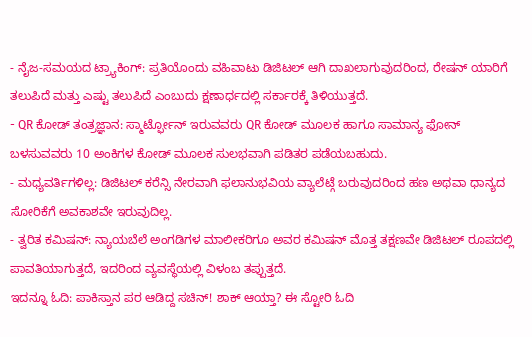- ನೈಜ-ಸಮಯದ ಟ್ರ್ಯಾಕಿಂಗ್: ಪ್ರತಿಯೊಂದು ವಹಿವಾಟು ಡಿಜಿಟಲ್ ಆಗಿ ದಾಖಲಾಗುವುದರಿಂದ, ರೇಷನ್ ಯಾರಿಗೆ ತಲುಪಿದೆ ಮತ್ತು ಎಷ್ಟು ತಲುಪಿದೆ ಎಂಬುದು ಕ್ಷಣಾರ್ಧದಲ್ಲಿ ಸರ್ಕಾರಕ್ಕೆ ತಿಳಿಯುತ್ತದೆ.
- QR ಕೋಡ್ ತಂತ್ರಜ್ಞಾನ: ಸ್ಮಾರ್ಟ್ಫೋನ್ ಇರುವವರು QR ಕೋಡ್ ಮೂಲಕ ಹಾಗೂ ಸಾಮಾನ್ಯ ಫೋನ್ ಬಳಸುವವರು 10 ಅಂಕಿಗಳ ಕೋಡ್ ಮೂಲಕ ಸುಲಭವಾಗಿ ಪಡಿತರ ಪಡೆಯಬಹುದು.
- ಮಧ್ಯವರ್ತಿಗಳಿಲ್ಲ: ಡಿಜಿಟಲ್ ಕರೆನ್ಸಿ ನೇರವಾಗಿ ಫಲಾನುಭವಿಯ ವ್ಯಾಲೆಟ್ಗೆ ಬರುವುದರಿಂದ ಹಣ ಅಥವಾ ಧಾನ್ಯದ ಸೋರಿಕೆಗೆ ಅವಕಾಶವೇ ಇರುವುದಿಲ್ಲ.
- ತ್ವರಿತ ಕಮಿಷನ್: ನ್ಯಾಯಬೆಲೆ ಅಂಗಡಿಗಳ ಮಾಲೀಕರಿಗೂ ಅವರ ಕಮಿಷನ್ ಮೊತ್ತ ತಕ್ಷಣವೇ ಡಿಜಿಟಲ್ ರೂಪದಲ್ಲಿ ಪಾವತಿಯಾಗುತ್ತದೆ, ಇದರಿಂದ ವ್ಯವಸ್ಥೆಯಲ್ಲಿ ವಿಳಂಬ ತಪ್ಪುತ್ತದೆ.
ಇದನ್ನೂ ಓದಿ: ಪಾಕಿಸ್ತಾನ ಪರ ಆಡಿದ್ದ ಸಚಿನ್! ಶಾಕ್ ಆಯ್ತಾ? ಈ ಸ್ಟೋರಿ ಓದಿ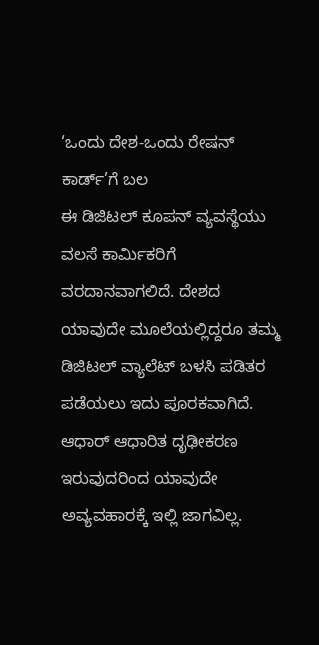‘ಒಂದು ದೇಶ-ಒಂದು ರೇಷನ್ ಕಾರ್ಡ್’ಗೆ ಬಲ
ಈ ಡಿಜಿಟಲ್ ಕೂಪನ್ ವ್ಯವಸ್ಥೆಯು ವಲಸೆ ಕಾರ್ಮಿಕರಿಗೆ ವರದಾನವಾಗಲಿದೆ. ದೇಶದ ಯಾವುದೇ ಮೂಲೆಯಲ್ಲಿದ್ದರೂ ತಮ್ಮ ಡಿಜಿಟಲ್ ವ್ಯಾಲೆಟ್ ಬಳಸಿ ಪಡಿತರ ಪಡೆಯಲು ಇದು ಪೂರಕವಾಗಿದೆ. ಆಧಾರ್ ಆಧಾರಿತ ದೃಢೀಕರಣ ಇರುವುದರಿಂದ ಯಾವುದೇ ಅವ್ಯವಹಾರಕ್ಕೆ ಇಲ್ಲಿ ಜಾಗವಿಲ್ಲ.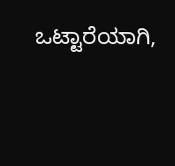ಒಟ್ಟಾರೆಯಾಗಿ,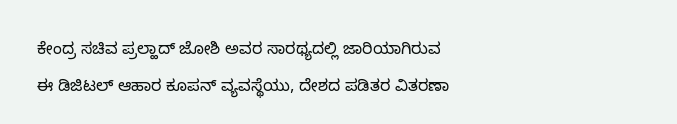ಕೇಂದ್ರ ಸಚಿವ ಪ್ರಲ್ಹಾದ್ ಜೋಶಿ ಅವರ ಸಾರಥ್ಯದಲ್ಲಿ ಜಾರಿಯಾಗಿರುವ ಈ ಡಿಜಿಟಲ್ ಆಹಾರ ಕೂಪನ್ ವ್ಯವಸ್ಥೆಯು, ದೇಶದ ಪಡಿತರ ವಿತರಣಾ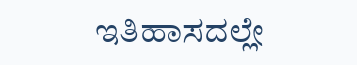ಇತಿಹಾಸದಲ್ಲೇ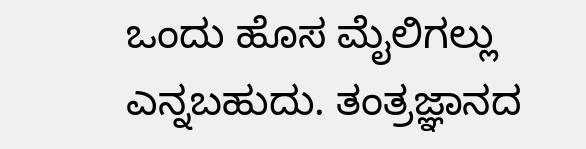ಒಂದು ಹೊಸ ಮೈಲಿಗಲ್ಲು ಎನ್ನಬಹುದು. ತಂತ್ರಜ್ಞಾನದ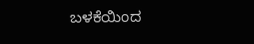ಬಳಕೆಯಿಂದ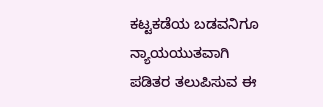ಕಟ್ಟಕಡೆಯ ಬಡವನಿಗೂ ನ್ಯಾಯಯುತವಾಗಿ ಪಡಿತರ ತಲುಪಿಸುವ ಈ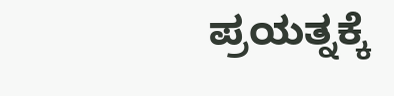ಪ್ರಯತ್ನಕ್ಕೆ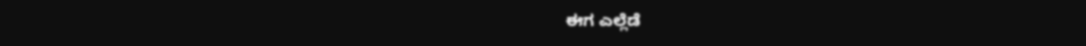ಈಗ ಎಲ್ಲೆಡೆ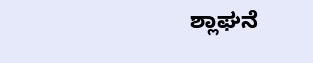ಶ್ಲಾಘನೆ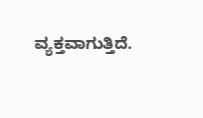ವ್ಯಕ್ತವಾಗುತ್ತಿದೆ.